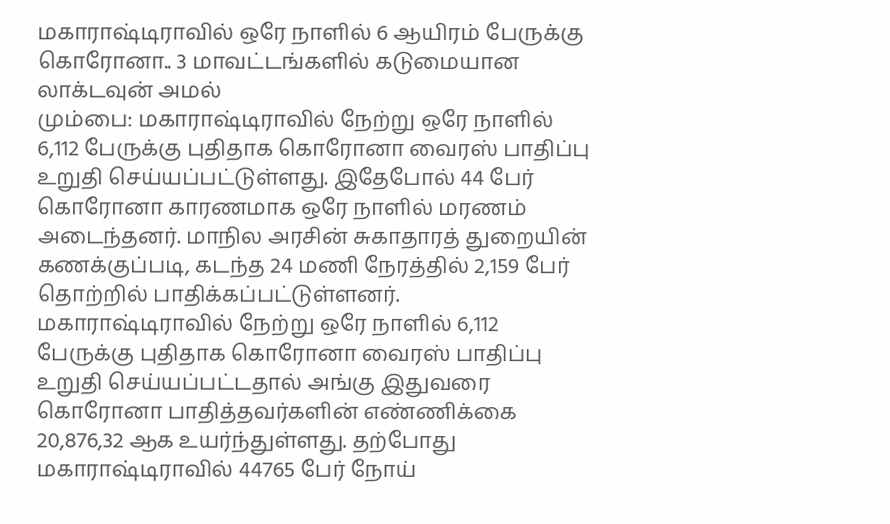மகாராஷ்டிராவில் ஒரே நாளில் 6 ஆயிரம் பேருக்கு கொரோனா.. 3 மாவட்டங்களில் கடுமையான லாக்டவுன் அமல்
மும்பை: மகாராஷ்டிராவில் நேற்று ஒரே நாளில் 6,112 பேருக்கு புதிதாக கொரோனா வைரஸ் பாதிப்பு உறுதி செய்யப்பட்டுள்ளது. இதேபோல் 44 பேர் கொரோனா காரணமாக ஒரே நாளில் மரணம் அடைந்தனர். மாநில அரசின் சுகாதாரத் துறையின் கணக்குப்படி, கடந்த 24 மணி நேரத்தில் 2,159 பேர் தொற்றில் பாதிக்கப்பட்டுள்ளனர்.
மகாராஷ்டிராவில் நேற்று ஒரே நாளில் 6,112 பேருக்கு புதிதாக கொரோனா வைரஸ் பாதிப்பு உறுதி செய்யப்பட்டதால் அங்கு இதுவரை கொரோனா பாதித்தவர்களின் எண்ணிக்கை 20,876,32 ஆக உயர்ந்துள்ளது. தற்போது மகாராஷ்டிராவில் 44765 பேர் நோய்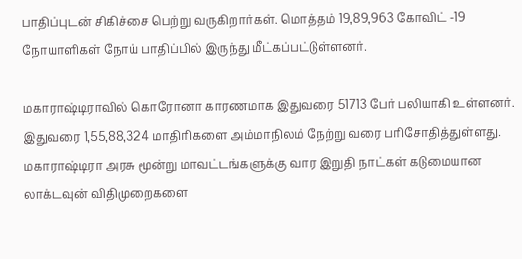பாதிப்புடன் சிகிச்சை பெற்று வருகிறார்கள். மொத்தம் 19,89,963 கோவிட் -19 நோயாளிகள் நோய் பாதிப்பில் இருந்து மீட்கப்பட்டுள்ளனர்.

மகாராஷ்டிராவில் கொரோனா காரணமாக இதுவரை 51713 பேர் பலியாகி உள்ளனர். இதுவரை 1,55,88,324 மாதிரிகளை அம்மாநிலம் நேற்று வரை பரிசோதித்துள்ளது.
மகாராஷ்டிரா அரசு மூன்று மாவட்டங்களுக்கு வார இறுதி நாட்கள் கடுமையான லாக்டவுன் விதிமுறைகளை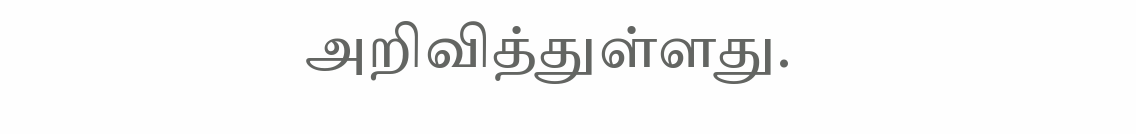அறிவித்துள்ளது.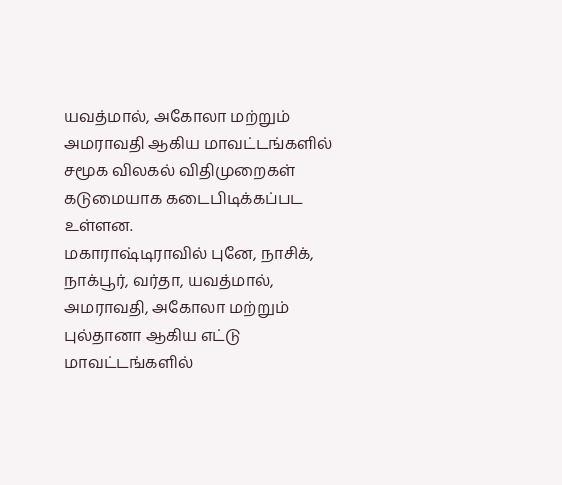யவத்மால், அகோலா மற்றும் அமராவதி ஆகிய மாவட்டங்களில் சமூக விலகல் விதிமுறைகள் கடுமையாக கடைபிடிக்கப்பட உள்ளன.
மகாராஷ்டிராவில் புனே, நாசிக், நாக்பூர், வர்தா, யவத்மால், அமராவதி, அகோலா மற்றும் புல்தானா ஆகிய எட்டு மாவட்டங்களில்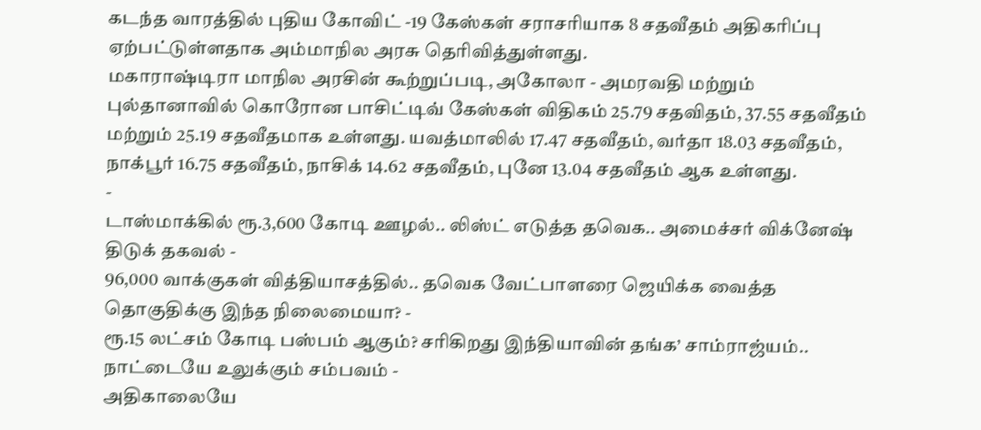கடந்த வாரத்தில் புதிய கோவிட் -19 கேஸ்கள் சராசரியாக 8 சதவீதம் அதிகரிப்பு ஏற்பட்டுள்ளதாக அம்மாநில அரசு தெரிவித்துள்ளது.
மகாராஷ்டிரா மாநில அரசின் கூற்றுப்படி, அகோலா - அமரவதி மற்றும் புல்தானாவில் கொரோன பாசிட்டிவ் கேஸ்கள் விதிகம் 25.79 சதவிதம், 37.55 சதவீதம் மற்றும் 25.19 சதவீதமாக உள்ளது. யவத்மாலில் 17.47 சதவீதம், வர்தா 18.03 சதவீதம், நாக்பூர் 16.75 சதவீதம், நாசிக் 14.62 சதவீதம், புனே 13.04 சதவீதம் ஆக உள்ளது.
-
டாஸ்மாக்கில் ரூ.3,600 கோடி ஊழல்.. லிஸ்ட் எடுத்த தவெக.. அமைச்சர் விக்னேஷ் திடுக் தகவல் -
96,000 வாக்குகள் வித்தியாசத்தில்.. தவெக வேட்பாளரை ஜெயிக்க வைத்த தொகுதிக்கு இந்த நிலைமையா? -
ரூ.15 லட்சம் கோடி பஸ்பம் ஆகும்? சரிகிறது இந்தியாவின் தங்க’ சாம்ராஜ்யம்.. நாட்டையே உலுக்கும் சம்பவம் -
அதிகாலையே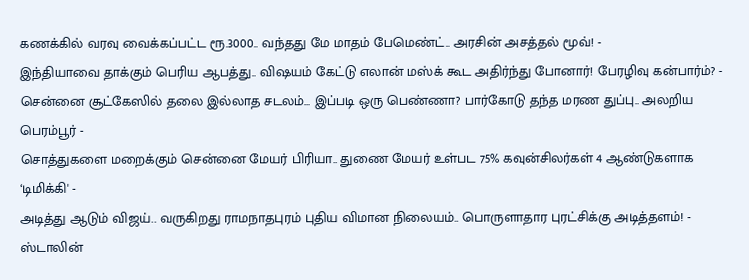கணக்கில் வரவு வைக்கப்பட்ட ரூ.3000.. வந்தது மே மாதம் பேமெண்ட்.. அரசின் அசத்தல் மூவ்! -
இந்தியாவை தாக்கும் பெரிய ஆபத்து.. விஷயம் கேட்டு எலான் மஸ்க் கூட அதிர்ந்து போனார்! பேரழிவு கன்பார்ம்? -
சென்னை சூட்கேஸில் தலை இல்லாத சடலம்... இப்படி ஒரு பெண்ணா? பார்கோடு தந்த மரண துப்பு.. அலறிய பெரம்பூர் -
சொத்துகளை மறைக்கும் சென்னை மேயர் பிரியா.. துணை மேயர் உள்பட 75% கவுன்சிலர்கள் 4 ஆண்டுகளாக ‘டிமிக்கி' -
அடித்து ஆடும் விஜய்.. வருகிறது ராமநாதபுரம் புதிய விமான நிலையம்.. பொருளாதார புரட்சிக்கு அடித்தளம்! -
ஸ்டாலின்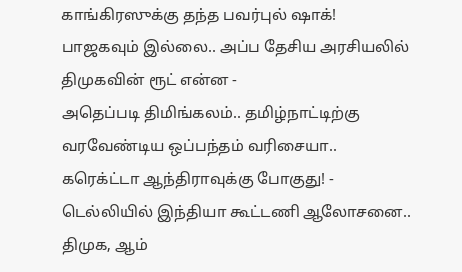காங்கிரஸுக்கு தந்த பவர்புல் ஷாக்! பாஜகவும் இல்லை.. அப்ப தேசிய அரசியலில் திமுகவின் ரூட் என்ன -
அதெப்படி திமிங்கலம்.. தமிழ்நாட்டிற்கு வரவேண்டிய ஒப்பந்தம் வரிசையா.. கரெக்ட்டா ஆந்திராவுக்கு போகுது! -
டெல்லியில் இந்தியா கூட்டணி ஆலோசனை.. திமுக, ஆம்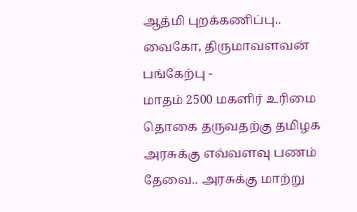ஆத்மி புறக்கணிப்பு.. வைகோ, திருமாவளவன் பங்கேற்பு -
மாதம் 2500 மகளிர் உரிமை தொகை தருவதற்கு தமிழக அரசுக்கு எவ்வளவு பணம் தேவை.. அரசுக்கு மாற்று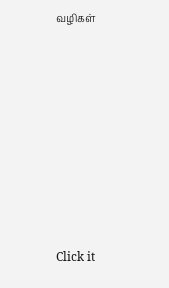வழிகள்












Click it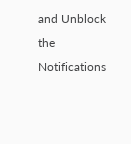and Unblock the Notifications